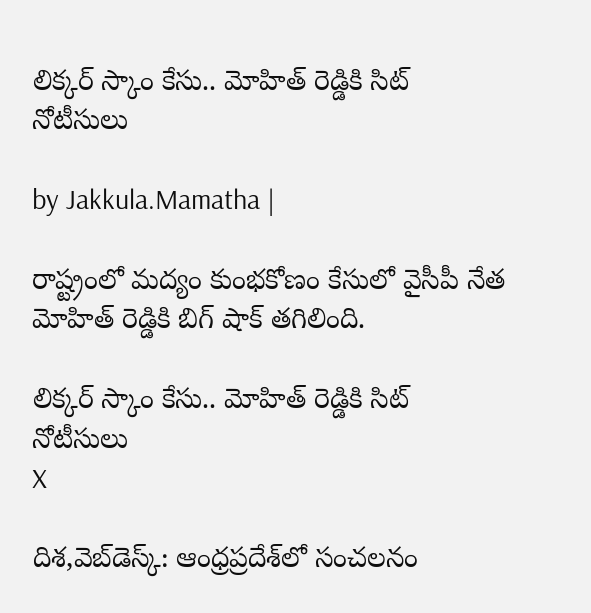లిక్కర్ స్కాం కేసు.. మోహిత్ రెడ్డికి సిట్ నోటీసులు

by Jakkula.Mamatha |

రాష్ట్రంలో మద్యం కుంభకోణం కేసులో వైసీపీ నేత మోహిత్ రెడ్డికి బిగ్ షాక్ తగిలింది.

లిక్కర్ స్కాం కేసు.. మోహిత్ రెడ్డికి సిట్ నోటీసులు
X

దిశ,వెబ్‌డెస్క్: ఆంధ్రప్రదేశ్‌లో సంచలనం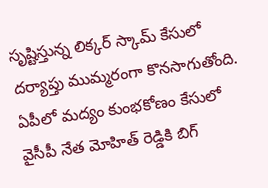సృష్టిస్తున్న లిక్కర్ స్కామ్ కేసులో దర్యాప్తు ముమ్మరంగా కొనసాగుతోంది. ఏపీలో మద్యం కుంభకోణం కేసులో వైసీపీ నేత మోహిత్ రెడ్డికి బిగ్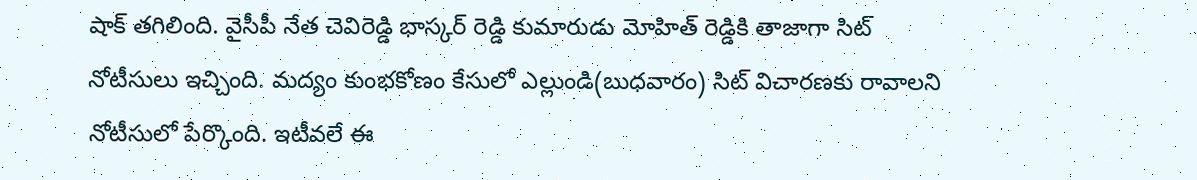షాక్ తగిలింది. వైసీపీ నేత చెవిరెడ్డి భాస్కర్ రెడ్డి కుమారుడు మోహిత్ రెడ్డికి తాజాగా సిట్ నోటీసులు ఇచ్చింది. మద్యం కుంభకోణం కేసులో ఎల్లుండి(బుధవారం) సిట్ విచారణకు రావాలని నోటీసులో పేర్కొంది. ఇటీవలే ఈ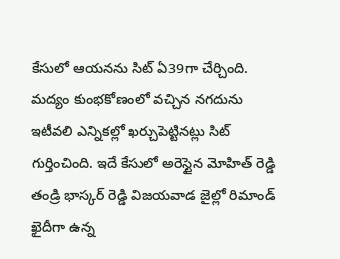కేసులో ఆయనను సిట్ ఏ39గా చేర్చింది. మద్యం కుంభకోణంలో వచ్చిన నగదును ఇటీవలి ఎన్నికల్లో ఖర్చుపెట్టినట్లు సిట్ గుర్తించింది. ఇదే కేసులో అరెస్టైన మోహిత్ రెడ్డి తండ్రి భాస్కర్ రెడ్డి విజయవాడ జైల్లో రిమాండ్ ఖైదీగా ఉన్న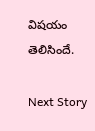విషయం తెలిసిందే.

Next Story